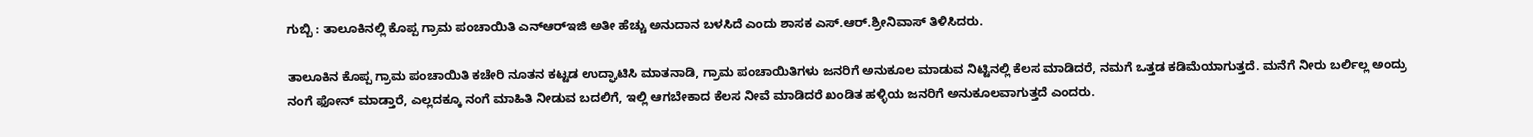ಗುಬ್ಬಿ : ತಾಲೂಕಿನಲ್ಲಿ ಕೊಪ್ಪ ಗ್ರಾಮ ಪಂಚಾಯಿತಿ ಎನ್‌ಆರ್‌ಇಜಿ ಅತೀ ಹೆಚ್ಚು ಅನುದಾನ ಬಳಸಿದೆ ಎಂದು ಶಾಸಕ ಎಸ್.ಆರ್.ಶ್ರೀನಿವಾಸ್ ತಿಳಿಸಿದರು.

ತಾಲೂಕಿನ ಕೊಪ್ಪ ಗ್ರಾಮ ಪಂಚಾಯಿತಿ ಕಚೇರಿ ನೂತನ ಕಟ್ಟಡ ಉದ್ಘಾಟಿಸಿ ಮಾತನಾಡಿ, ಗ್ರಾಮ ಪಂಚಾಯಿತಿಗಳು ಜನರಿಗೆ ಅನುಕೂಲ ಮಾಡುವ ನಿಟ್ಟಿನಲ್ಲಿ ಕೆಲಸ ಮಾಡಿದರೆ, ನಮಗೆ ಒತ್ತಡ ಕಡಿಮೆಯಾಗುತ್ತದೆ. ಮನೆಗೆ ನೀರು ಬರ್ಲಿಲ್ಲ ಅಂದ್ರು ನಂಗೆ ಫೋನ್ ಮಾಡ್ತಾರೆ, ಎಲ್ಲದಕ್ಕೂ ನಂಗೆ ಮಾಹಿತಿ ನೀಡುವ ಬದಲಿಗೆ, ಇಲ್ಲಿ ಆಗಬೇಕಾದ ಕೆಲಸ ನೀವೆ ಮಾಡಿದರೆ ಖಂಡಿತ ಹಳ್ಳಿಯ ಜನರಿಗೆ ಅನುಕೂಲವಾಗುತ್ತದೆ ಎಂದರು.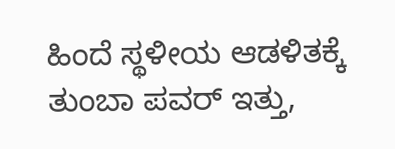ಹಿಂದೆ ಸ್ಥಳೀಯ ಆಡಳಿತಕ್ಕೆ ತುಂಬಾ ಪವ‌ರ್ ಇತ್ತು,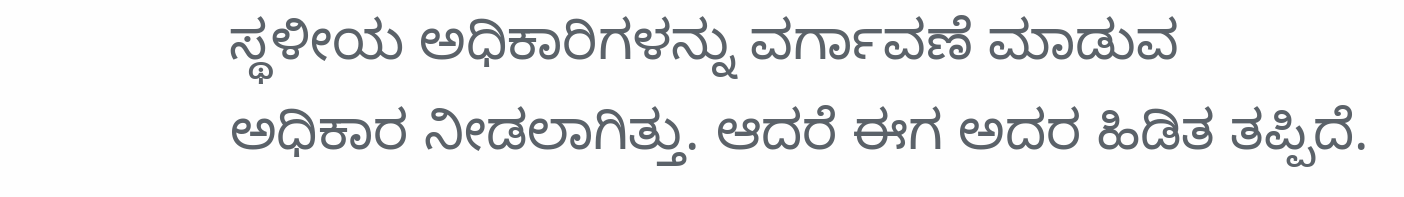ಸ್ಥಳೀಯ ಅಧಿಕಾರಿಗಳನ್ನು ವರ್ಗಾವಣೆ ಮಾಡುವ ಅಧಿಕಾರ ನೀಡಲಾಗಿತ್ತು. ಆದರೆ ಈಗ ಅದರ ಹಿಡಿತ ತಪ್ಪಿದೆ.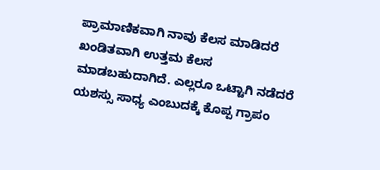ಪ್ರಾಮಾಣಿಕವಾಗಿ ನಾವು ಕೆಲಸ ಮಾಡಿದರೆ ಖಂಡಿತವಾಗಿ ಉತ್ತಮ ಕೆಲಸ ಮಾಡಬಹುದಾಗಿದೆ. ಎಲ್ಲರೂ ಒಟ್ಟಾಗಿ ನಡೆದರೆ ಯಶಸ್ಸು ಸಾಧ್ಯ ಎಂಬುದಕ್ಕೆ ಕೊಪ್ಪ ಗ್ರಾಪಂ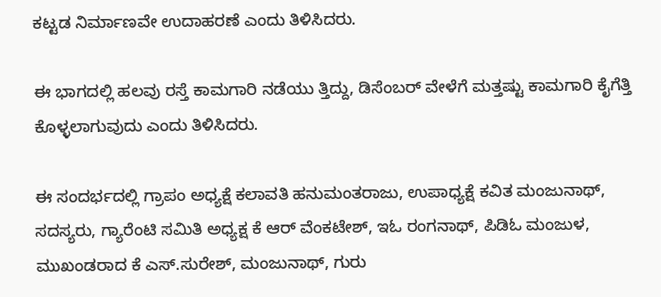ಕಟ್ಟಡ ನಿರ್ಮಾಣವೇ ಉದಾಹರಣೆ ಎಂದು ತಿಳಿಸಿದರು.

ಈ ಭಾಗದಲ್ಲಿ ಹಲವು ರಸ್ತೆ ಕಾಮಗಾರಿ ನಡೆಯು ತ್ತಿದ್ದು, ಡಿಸೆಂಬರ್ ವೇಳೆಗೆ ಮತ್ತಷ್ಟು ಕಾಮಗಾರಿ ಕೈಗೆತ್ತಿ ಕೊಳ್ಳಲಾಗುವುದು ಎಂದು ತಿಳಿಸಿದರು.

ಈ ಸಂದರ್ಭದಲ್ಲಿ ಗ್ರಾಪಂ ಅಧ್ಯಕ್ಷೆ ಕಲಾವತಿ ಹನುಮಂತರಾಜು, ಉಪಾಧ್ಯಕ್ಷೆ ಕವಿತ ಮಂಜುನಾಥ್, ಸದಸ್ಯರು, ಗ್ಯಾರೆಂಟಿ ಸಮಿತಿ ಅಧ್ಯಕ್ಷ ಕೆ ಆರ್ ವೆಂಕಟೇಶ್, ಇಓ ರಂಗನಾಥ್, ಪಿಡಿಓ ಮಂಜುಳ, ಮುಖಂಡರಾದ ಕೆ ಎಸ್.ಸುರೇಶ್, ಮಂಜುನಾಥ್, ಗುರು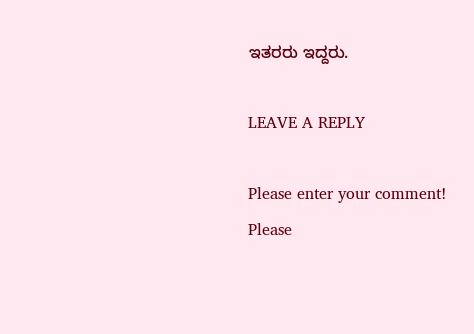ಇತರರು ಇದ್ದರು.

LEAVE A REPLY

Please enter your comment!
Please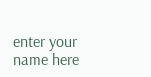enter your name here